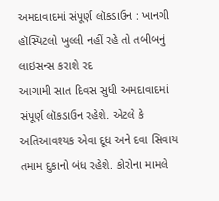અમદાવાદમાં સંપૂર્ણ લૉકડાઉન : ખાનગી હૉસ્પિટલો ખુલ્લી નહીં રહે તો તબીબનું લાઇસન્સ કરાશે રદ
આગામી સાત દિવસ સુધી અમદાવાદમાં સંપૂર્ણ લૉકડાઉન રહેશે. એટલે કે અતિઆવશ્યક એવા દૂધ અને દવા સિવાય તમામ દુકાનો બંધ રહેશે. કોરોના મામલે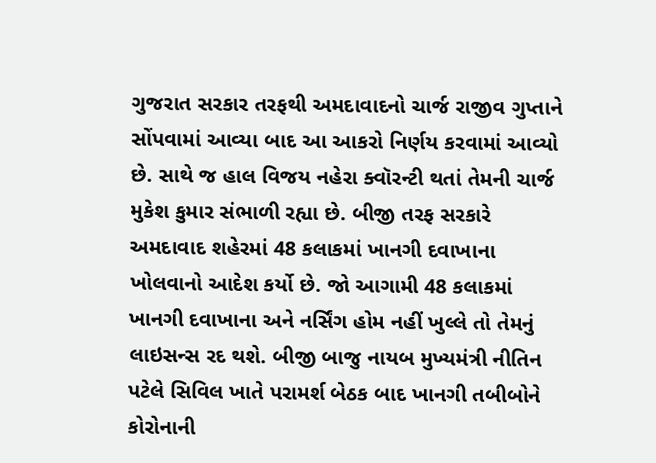ગુજરાત સરકાર તરફથી અમદાવાદનો ચાર્જ રાજીવ ગુપ્તાને સોંપવામાં આવ્યા બાદ આ આકરો નિર્ણય કરવામાં આવ્યો છે. સાથે જ હાલ વિજય નહેરા ક્વૉરન્ટી થતાં તેમની ચાર્જ મુકેશ કુમાર સંભાળી રહ્યા છે. બીજી તરફ સરકારે અમદાવાદ શહેરમાં 48 કલાકમાં ખાનગી દવાખાના ખોલવાનો આદેશ કર્યો છે. જો આગામી 48 કલાકમાં ખાનગી દવાખાના અને નર્સિંગ હોમ નહીં ખુલ્લે તો તેમનું લાઇસન્સ રદ થશે. બીજી બાજુ નાયબ મુખ્યમંત્રી નીતિન પટેલે સિવિલ ખાતે પરામર્શ બેઠક બાદ ખાનગી તબીબોને કોરોનાની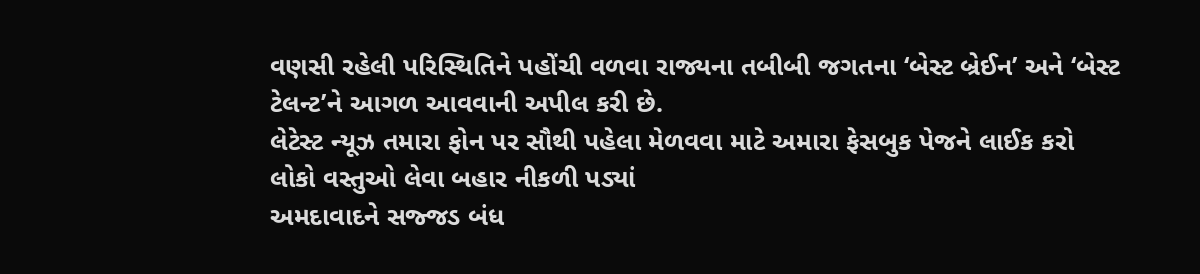વણસી રહેલી પરિસ્થિતિને પહોંચી વળવા રાજ્યના તબીબી જગતના ‘બેસ્ટ બ્રેઈન’ અને ‘બેસ્ટ ટેલન્ટ’ને આગળ આવવાની અપીલ કરી છે.
લેટેસ્ટ ન્યૂઝ તમારા ફોન પર સૌથી પહેલા મેળવવા માટે અમારા ફેસબુક પેજને લાઈક કરો
લોકો વસ્તુઓ લેવા બહાર નીકળી પડ્યાં
અમદાવાદને સજ્જડ બંધ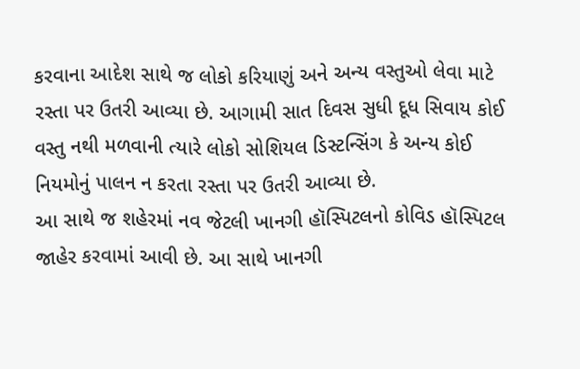કરવાના આદેશ સાથે જ લોકો કરિયાણું અને અન્ય વસ્તુઓ લેવા માટે રસ્તા પર ઉતરી આવ્યા છે. આગામી સાત દિવસ સુધી દૂધ સિવાય કોઈ વસ્તુ નથી મળવાની ત્યારે લોકો સોશિયલ ડિસ્ટન્સિંગ કે અન્ય કોઈ નિયમોનું પાલન ન કરતા રસ્તા પર ઉતરી આવ્યા છે.
આ સાથે જ શહેરમાં નવ જેટલી ખાનગી હૉસ્પિટલનો કોવિડ હૉસ્પિટલ જાહેર કરવામાં આવી છે. આ સાથે ખાનગી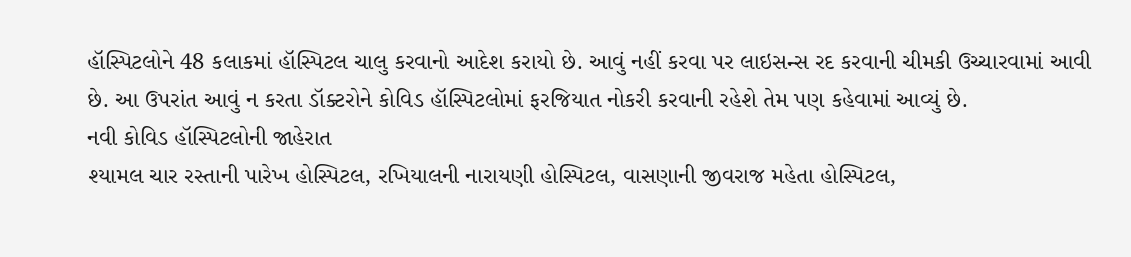હૉસ્પિટલોને 48 કલાકમાં હૉસ્પિટલ ચાલુ કરવાનો આદેશ કરાયો છે. આવું નહીં કરવા પર લાઇસન્સ રદ કરવાની ચીમકી ઉચ્ચારવામાં આવી છે. આ ઉપરાંત આવું ન કરતા ડૉક્ટરોને કોવિડ હૉસ્પિટલોમાં ફરજિયાત નોકરી કરવાની રહેશે તેમ પણ કહેવામાં આવ્યું છે.
નવી કોવિડ હૉસ્પિટલોની જાહેરાત
શ્યામલ ચાર રસ્તાની પારેખ હોસ્પિટલ, રખિયાલની નારાયણી હોસ્પિટલ, વાસણાની જીવરાજ મહેતા હોસ્પિટલ,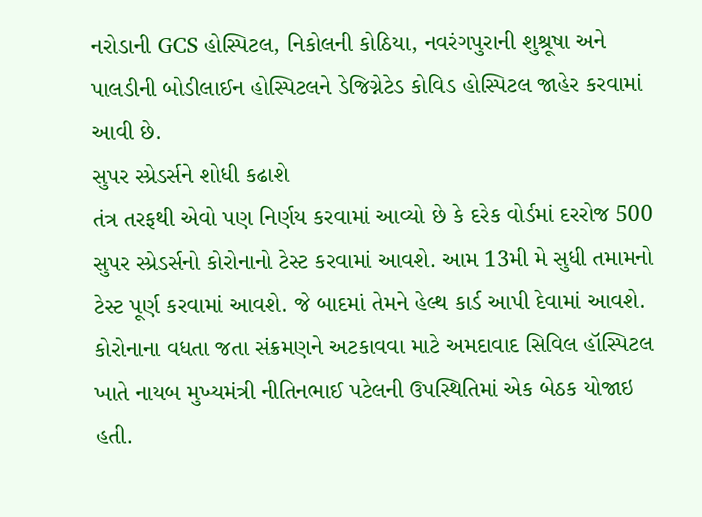નરોડાની GCS હોસ્પિટલ, નિકોલની કોઠિયા, નવરંગપુરાની શુશ્રૂષા અને પાલડીની બોડીલાઈન હોસ્પિટલને ડેજિગ્નેટેડ કોવિડ હોસ્પિટલ જાહેર કરવામાં આવી છે.
સુપર સ્પ્રેડર્સને શોધી કઢાશે
તંત્ર તરફથી એવો પણ નિર્ણય કરવામાં આવ્યો છે કે દરેક વોર્ડમાં દરરોજ 500 સુપર સ્પ્રેડર્સનો કોરોનાનો ટેસ્ટ કરવામાં આવશે. આમ 13મી મે સુધી તમામનો ટેસ્ટ પૂર્ણ કરવામાં આવશે. જે બાદમાં તેમને હેલ્થ કાર્ડ આપી દેવામાં આવશે.
કોરોનાના વધતા જતા સંક્રમણને અટકાવવા માટે અમદાવાદ સિવિલ હૉસ્પિટલ ખાતે નાયબ મુખ્યમંત્રી નીતિનભાઈ પટેલની ઉપસ્થિતિમાં એક બેઠક યોજાઇ હતી.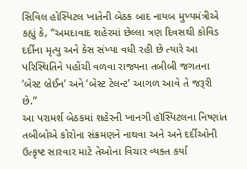સિવિલ હોસ્પિટલ ખાતેની બેઠક બાદ નાયબ મુખ્યમંત્રીએ કહ્યું કે, “અમદાવાદ શહેરમાં છેલ્લા ત્રણ દિવસથી કોવિડ દર્દીના મૃત્યુ અને કેસ સંખ્યા વધી રહી છે ત્યારે આ પરિસ્થિતિને પહોંચી વળવા રાજ્યના તબીબી જગતના ‘બેસ્ટ બ્રેઈન’ અને ‘બેસ્ટ ટેલન્ટ’ આગળ આવે તે જરૂરી છે.”
આ પરામર્શ બેઠકમાં શહેરની ખાનગી હૉસ્પિટલના નિષ્ણાંત તબીબોએ કોરોના સંક્રમણને નાથવા અને અને દર્દીઓની ઉત્કૃષ્ટ સારવાર માટે તેઓના વિચાર વ્યક્ત કર્યા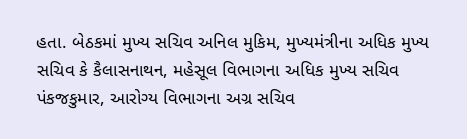હતા. બેઠકમાં મુખ્ય સચિવ અનિલ મુકિમ, મુખ્યમંત્રીના અધિક મુખ્ય સચિવ કે કૈલાસનાથન, મહેસૂલ વિભાગના અધિક મુખ્ય સચિવ પંકજકુમાર, આરોગ્ય વિભાગના અગ્ર સચિવ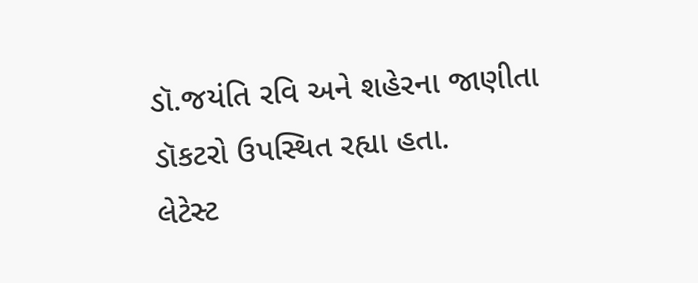ડૉ.જયંતિ રવિ અને શહેરના જાણીતા ડૉકટરો ઉપસ્થિત રહ્યા હતા.
લેટેસ્ટ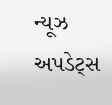ન્યૂઝ અપડેટ્સ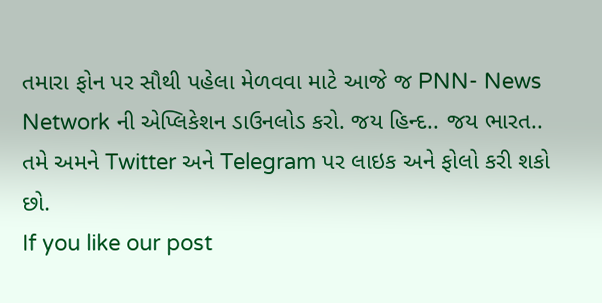તમારા ફોન પર સૌથી પહેલા મેળવવા માટે આજે જ PNN- News Network ની એપ્લિકેશન ડાઉનલોડ કરો. જય હિન્દ.. જય ભારત..
તમે અમને Twitter અને Telegram પર લાઇક અને ફોલો કરી શકો છો.
If you like our post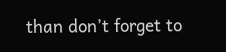than don’t forget to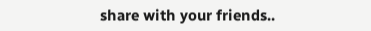share with your friends..